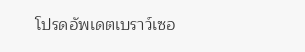โปรดอัพเดตเบราว์เซอ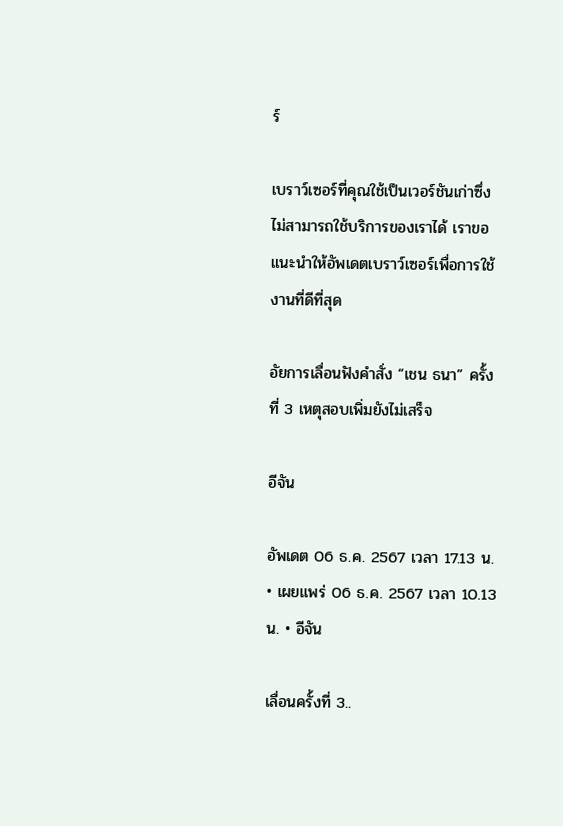ร์

เบราว์เซอร์ที่คุณใช้เป็นเวอร์ชันเก่าซึ่งไม่สามารถใช้บริการของเราได้ เราขอแนะนำให้อัพเดตเบราว์เซอร์เพื่อการใช้งานที่ดีที่สุด

อัยการเลื่อนฟังคำสั่ง “เชน ธนา” ครั้งที่ 3 เหตุสอบเพิ่มยังไม่เสร็จ

อีจัน

อัพเดต 06 ธ.ค. 2567 เวลา 17.13 น. • เผยแพร่ 06 ธ.ค. 2567 เวลา 10.13 น. • อีจัน

เลื่อนครั้งที่ 3..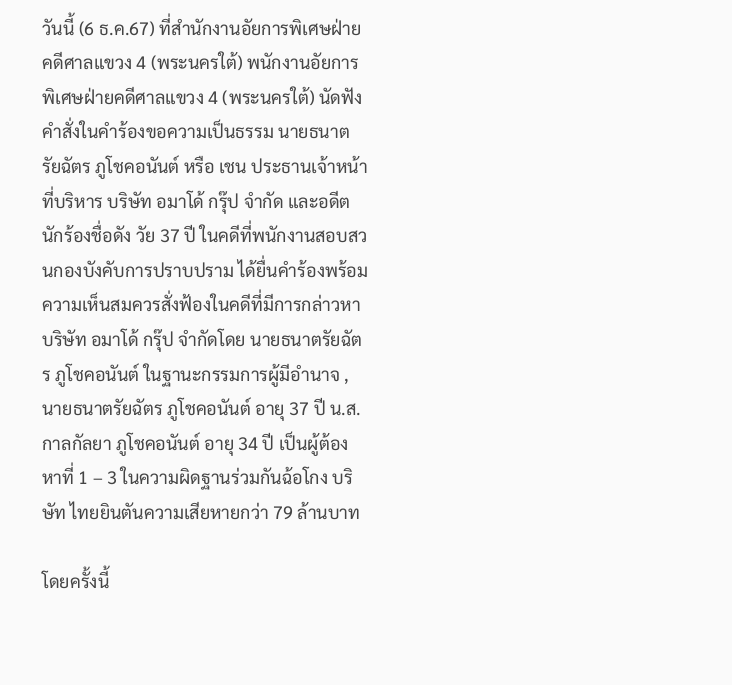วันนี้ (6 ธ.ค.67) ที่สำนักงานอัยการพิเศษฝ่ายคดีศาลแขวง 4 (พระนครใต้) พนักงานอัยการพิเศษฝ่ายคดีศาลแขวง 4 (พระนครใต้) นัดฟังคำสั่งในคำร้องขอความเป็นธรรม นายธนาตรัยฉัตร ภูโชคอนันต์ หรือ เชน ประธานเจ้าหน้าที่บริหาร บริษัท อมาโด้ กรุ๊ป จำกัด และอดีตนักร้องชื่อดัง วัย 37 ปี ในคดีที่พนักงานสอบสวนกองบังคับการปราบปราม ได้ยื่นคำร้องพร้อมความเห็นสมควรสั่งฟ้องในคดีที่มีการกล่าวหาบริษัท อมาโด้ กรุ๊ป จำกัดโดย นายธนาตรัยฉัตร ภูโชคอนันต์ ในฐานะกรรมการผู้มีอำนาจ ,นายธนาตรัยฉัตร ภูโชคอนันต์ อายุ 37 ปี น.ส.กาลกัลยา ภูโชคอนันต์ อายุ 34 ปี เป็นผู้ต้องหาที่ 1 – 3 ในความผิดฐานร่วมกันฉ้อโกง บริษัท ไทยยินตันความเสียหายกว่า 79 ล้านบาท

โดยครั้งนี้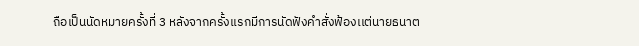ถือเป็นนัดหมายครั้งที่ 3 หลังจากครั้งเเรกมีการนัดฟังคำสั่งฟ้องเเต่นายธนาต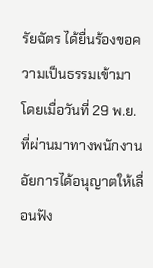รัยฉัตร ได้ยื่นร้องขอความเป็นธรรมเข้ามา โดยเมื่อวันที่ 29 พ.ย.ที่ผ่านมาทางพนักงานอัยการได้อนุญาตให้เลื่อนฟัง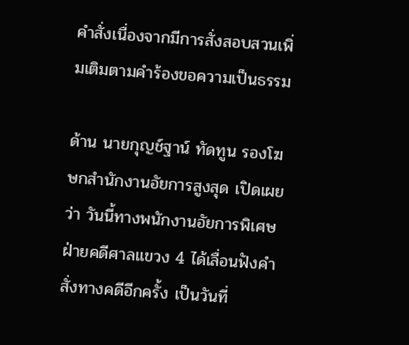คำสั่งเนื่องจากมีการสั่งสอบสวนเพิ่มเติมตามคำร้องขอความเป็นธรรม

ด้าน นายกุญช์ฐาน์ ทัดทูน รองโฆษกสำนักงานอัยการสูงสุด เปิดเผยว่า วันนี้ทางพนักงานอัยการพิเศษฝ่ายคดีศาลแขวง 4 ได้เลื่อนฟังคำสั่งทางคดีอีกครั้ง เป็นวันที่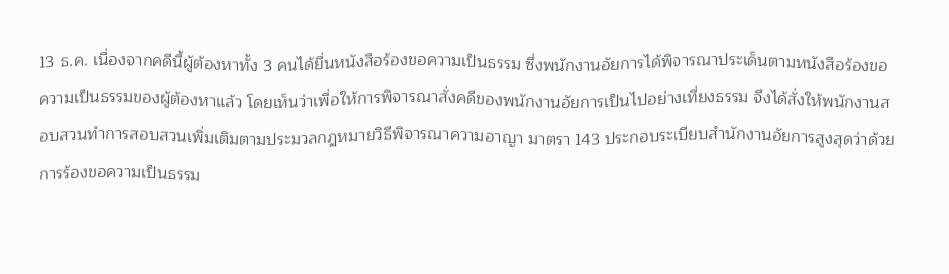13 ธ.ค. เนื่องจากคดีนี้ผู้ต้องหาทั้ง 3 คนได้ยื่นหนังสือร้องขอความเป็นธรรม ซึ่งพนักงานอัยการได้พิจารณาประเด็นตามหนังสือร้องขอความเป็นธรรมของผู้ต้องหาแล้ว โดยเห็นว่าเพื่อให้การพิจารณาสั่งคดีของพนักงานอัยการเป็นไปอย่างเที่ยงธรรม จึงได้สั่งให้พนักงานสอบสวนทำการสอบสวนเพิ่มเติมตามประมวลกฎหมายวิธีพิจารณาความอาญา มาตรา 143 ประกอบระเบียบสำนักงานอัยการสูงสุดว่าด้วยการร้องขอความเป็นธรรม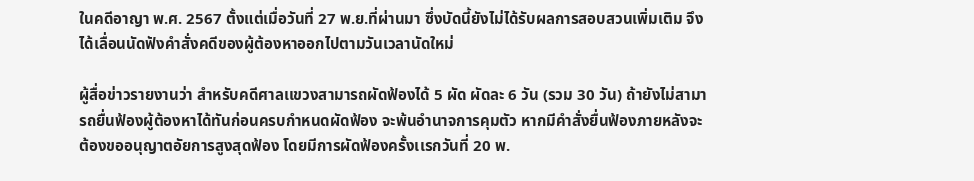ในคดีอาญา พ.ศ. 2567 ตั้งแต่เมื่อวันที่ 27 พ.ย.ที่ผ่านมา ซึ่งบัดนี้ยังไม่ได้รับผลการสอบสวนเพิ่มเติม จึงได้เลื่อนนัดฟังคำสั่งคดีของผู้ต้องหาออกไปตามวันเวลานัดใหม่

ผู้สื่อข่าวรายงานว่า สำหรับคดีศาลเเขวงสามารถผัดฟ้องได้ 5 ผัด ผัดละ 6 วัน (รวม 30 วัน) ถ้ายังไม่สามารถยื่นฟ้องผู้ต้องหาได้ทันก่อนครบกำหนดผัดฟ้อง จะพ้นอำนาจการคุมตัว หากมีคำสั่งยื่นฟ้องภายหลังจะต้องขออนุญาตอัยการสูงสุดฟ้อง โดยมีการผัดฟ้องครั้งเเรกวันที่ 20 พ.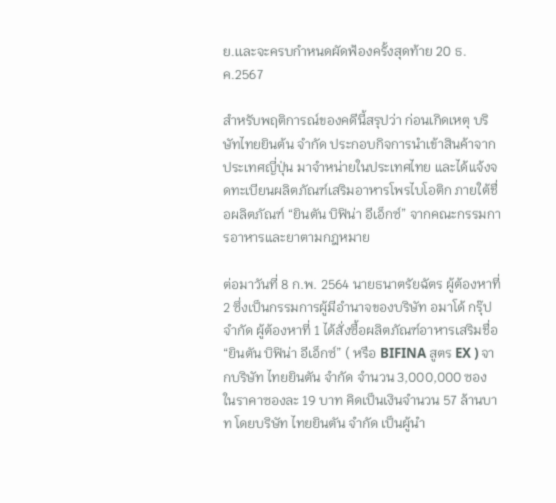ย.เเละจะครบกำหนดผัดฟ้องครั้งสุดท้าย 20 ธ.ค.2567

สำหรับพฤติการณ์ของคดีนี้สรุปว่า ก่อนเกิดเหตุ บริษัทไทยยินต้น จำกัด ประกอบกิจการนำเข้าสินค้าจากประเทศญี่ปุ่น มาจำหน่ายในประเทศไทย และได้แจ้งจดทะเบียนผลิตภัณฑ์เสริมอาหารโพรไบโอติก ภายใต้ชื่อผลิตภัณฑ์ “ยินตัน บิฟิน่า อีเอ็กซ์” จากคณะกรรมการอาหารและยาตามกฎหมาย

ต่อมาวันที่ 8 ก.พ. 2564 นายธนาตรัยฉัตร ผู้ต้องหาที่ 2 ซึ่งเป็นกรรมการผู้มีอำนาจของบริษัท อมาโด้ กรุ๊ป จำกัด ผู้ต้องหาที่ 1 ได้สั่งซื้อผลิตภัณฑ์อาหารเสริมชื่อ “ยินตัน บิฟิน่า อีเอ็กซ์” ( หรือ BIFINA สูตร EX ) จากบริษัท ไทยยินตัน จำกัด จำนวน 3,000,000 ซอง ในราคาซองละ 19 บาท คิดเป็นเงินจำนวน 57 ล้านบาท โดยบริษัท ไทยยินตัน จำกัด เป็นผู้นำ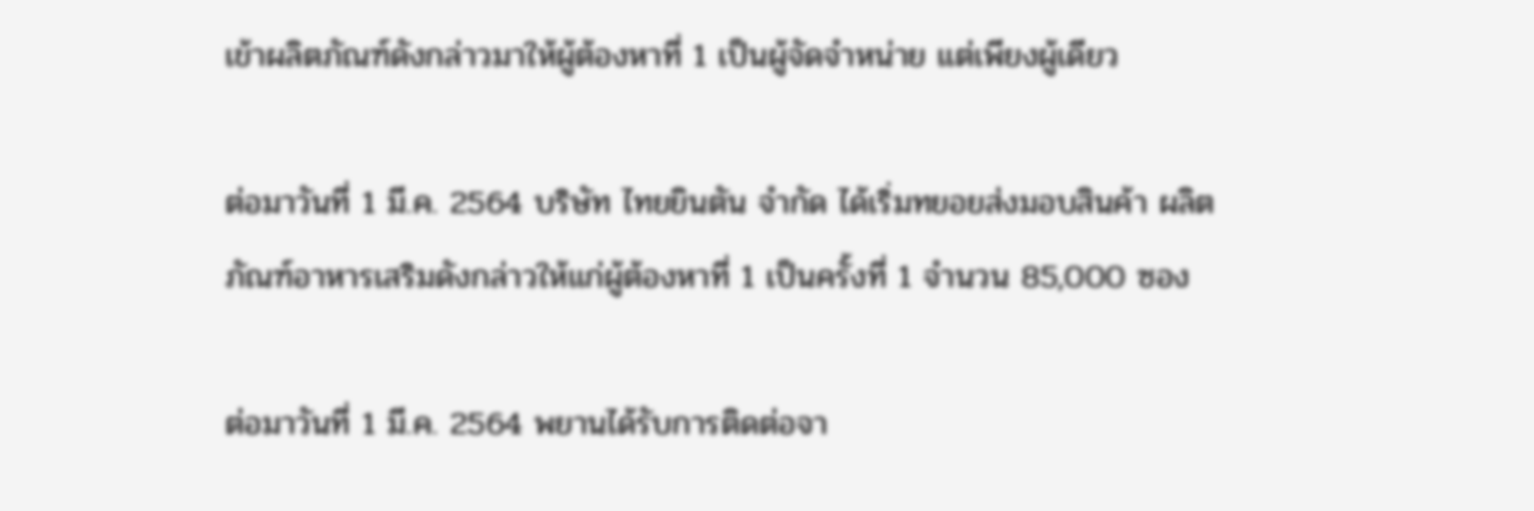เข้าผลิตภัณฑ์ดังกล่าวมาให้ผู้ต้องหาที่ 1 เป็นผู้จัดจำหน่าย แต่เพียงผู้เดียว

ต่อมาวันที่ 1 มี.ค. 2564 บริษัท ไทยยินตัน จำกัด ได้เริ่มทยอยส่งมอบสินค้า ผลิตภัณฑ์อาหารเสริมดังกล่าวให้แก่ผู้ต้องหาที่ 1 เป็นครั้งที่ 1 จำนวน 85,000 ซอง

ต่อมาวันที่ 1 มี.ค. 2564 พยานได้รับการติดต่อจา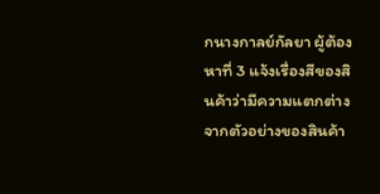กนางกาลย์กัลยา ผู้ต้องหาที่ 3 แจ้งเรื่องสีของสินค้าว่ามีความแตกต่างจากตัวอย่างของสินค้า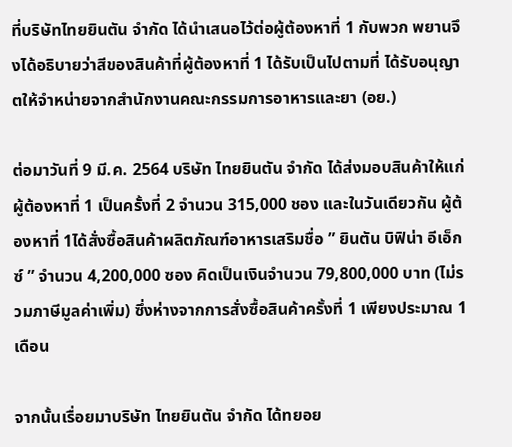ที่บริษัทไทยยินตัน จำกัด ได้นำเสนอไว้ต่อผู้ต้องหาที่ 1 กับพวก พยานจึงได้อธิบายว่าสีของสินค้าที่ผู้ต้องหาที่ 1 ได้รับเป็นไปตามที่ ได้รับอนุญาตให้จำหน่ายจากสำนักงานคณะกรรมการอาหารและยา (อย.)

ต่อมาวันที่ 9 มี.ค. 2564 บริษัท ไทยยินตัน จำกัด ได้ส่งมอบสินค้าให้แก่ผู้ต้องหาที่ 1 เป็นครั้งที่ 2 จำนวน 315,000 ชอง และในวันเดียวกัน ผู้ต้องหาที่ 1ได้สั่งซื้อสินค้าผลิตภัณฑ์อาหารเสริมชื่อ ” ยินตัน บิฟิน่า อีเอ็กซ์ ” จำนวน 4,200,000 ซอง คิดเป็นเงินจำนวน 79,800,000 บาท (ไม่รวมภาษีมูลค่าเพิ่ม) ซึ่งห่างจากการสั่งซื้อสินค้าครั้งที่ 1 เพียงประมาณ 1 เดือน

จากนั้นเรื่อยมาบริษัท ไทยยินตัน จำกัด ได้ทยอย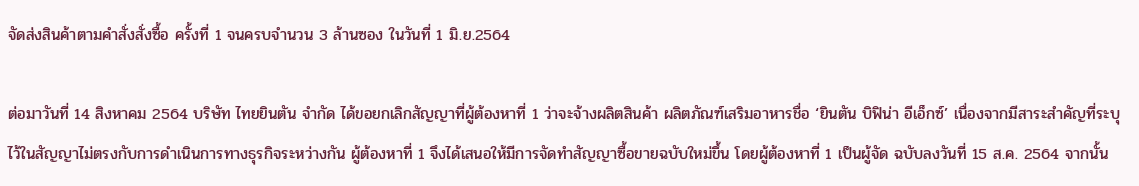จัดส่งสินค้าตามคำสั่งสั่งซื้อ ครั้งที่ 1 จนครบจำนวน 3 ล้านซอง ในวันที่ 1 มิ.ย.2564

ต่อมาวันที่ 14 สิงหาคม 2564 บริษัท ไทยยินตัน จำกัด ได้ขอยกเลิกสัญญาที่ผู้ต้องหาที่ 1 ว่าจะจ้างผลิตสินค้า ผลิตภัณฑ์เสริมอาหารชื่อ ‘ยินตัน บิฟิน่า อีเอ็กซ์’ เนื่องจากมีสาระสำคัญที่ระบุไว้ในสัญญาไม่ตรงกับการดำเนินการทางธุรกิจระหว่างกัน ผู้ต้องหาที่ 1 จึงได้เสนอให้มีการจัดทำสัญญาซื้อขายฉบับใหม่ขึ้น โดยผู้ต้องหาที่ 1 เป็นผู้จัด ฉบับลงวันที่ 15 ส.ค. 2564 จากนั้น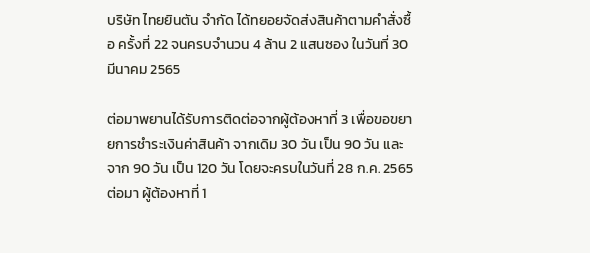บริษัท ไทยยินตัน จำกัด ได้ทยอยจัดส่งสินค้าตามคำสั่งซื้อ ครั้งที่ 22 จนครบจำนวน 4 ล้าน 2 แสนซอง ในวันที่ 30 มีนาคม 2565

ต่อมาพยานได้รับการติดต่อจากผู้ต้องหาที่ 3 เพื่อขอขยายการชำระเงินค่าสินค้า จากเดิม 30 วัน เป็น 90 วัน และจาก 90 วัน เป็น 120 วัน โดยจะครบในวันที่ 28 ก.ค. 2565 ต่อมา ผู้ต้องหาที่ 1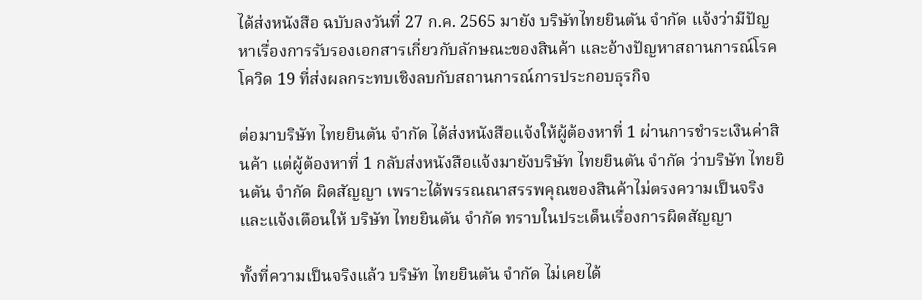ได้ส่งหนังสือ ฉบับลงวันที่ 27 ก.ค. 2565 มายัง บริษัทไทยยินตัน จำกัด แจ้งว่ามีปัญหาเรื่องการรับรองเอกสารเกี่ยวกับลักษณะของสินค้า และอ้างปัญหาสถานการณ์โรคโควิด 19 ที่ส่งผลกระทบเชิงลบกับสถานการณ์การประกอบธุรกิจ

ต่อมาบริษัท ไทยยินตัน จำกัด ได้ส่งหนังสือแจ้งให้ผู้ต้องหาที่ 1 ผ่านการชำระเงินค่าสินค้า แต่ผู้ต้องหาที่ 1 กลับส่งหนังสือแจ้งมายังบริษัท ไทยยินตัน จำกัด ว่าบริษัท ไทยยินตัน จำกัด ผิดสัญญา เพราะได้พรรณณาสรรพคุณของสินค้าไม่ตรงความเป็นจริง และแจ้งเตือนให้ บริษัท ไทยยินตัน จำกัด ทราบในประเด็นเรื่องการผิดสัญญา

ทั้งที่ความเป็นจริงแล้ว บริษัท ไทยยินตัน จำกัด ไม่เคยได้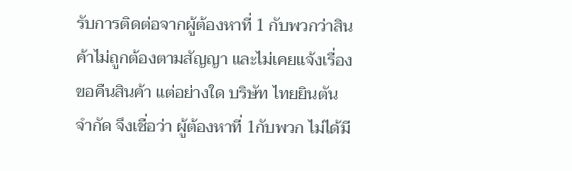รับการติดต่อจากผู้ต้องหาที่ 1 กับพวกว่าสินค้าไม่ถูกต้องตามสัญญา และไม่เคยแจ้งเรื่องขอคืนสินค้า แต่อย่างใด บริษัท ไทยยินตัน จำกัด จึงเชื่อว่า ผู้ต้องหาที่ 1กับพวก ไม่ได้มี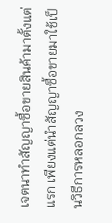เจตนาทำสัญญาซื้อขายสินค้ามาตั้งแต่แรก เพียงแต่นำสัญญาซื้อขายมาใช้เป็นวิธีการหลอกลวง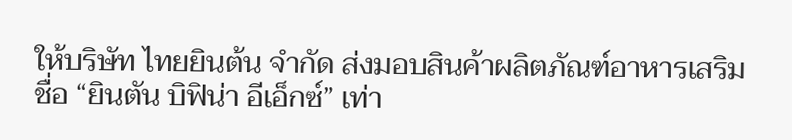ให้บริษัท ไทยยินต้น จำกัด ส่งมอบสินค้าผลิตภัณฑ์อาหารเสริมชื่อ “ยินตัน บิฟิน่า อีเอ็กซ์” เท่า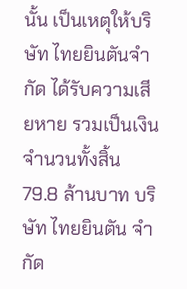นั้น เป็นเหตุให้บริษัท ไทยยินตันจำกัด ได้รับความเสียหาย รวมเป็นเงินจำนวนทั้งสิ้น 79.8 ล้านบาท บริษัท ไทยยินตัน จำกัด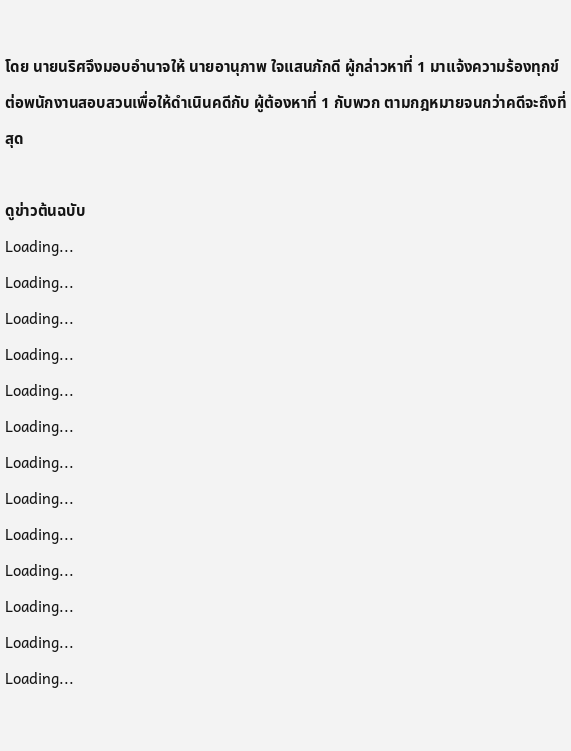โดย นายนริศจึงมอบอำนาจให้ นายอานุภาพ ใจแสนภักดี ผู้กล่าวหาที่ 1 มาแจ้งความร้องทุกข์ต่อพนักงานสอบสวนเพื่อให้ดำเนินคดีกับ ผู้ต้องหาที่ 1 กับพวก ตามกฎหมายจนกว่าคดีจะถึงที่สุด

ดูข่าวต้นฉบับ
Loading...
Loading...
Loading...
Loading...
Loading...
Loading...
Loading...
Loading...
Loading...
Loading...
Loading...
Loading...
Loading...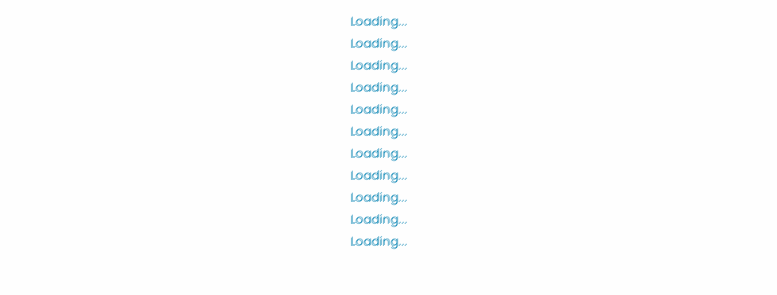Loading...
Loading...
Loading...
Loading...
Loading...
Loading...
Loading...
Loading...
Loading...
Loading...
Loading...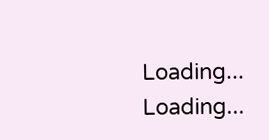Loading...
Loading...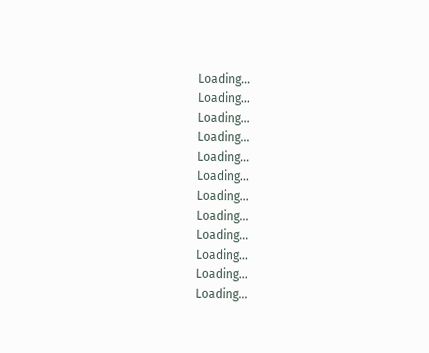Loading...
Loading...
Loading...
Loading...
Loading...
Loading...
Loading...
Loading...
Loading...
Loading...
Loading...
Loading...